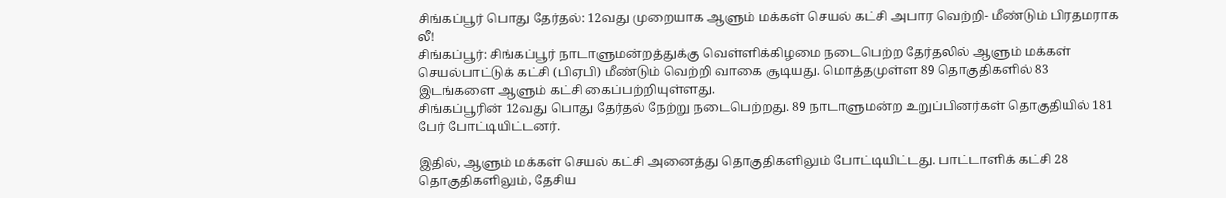சிங்கப்பூர் பொது தேர்தல்: 12வது முறையாக ஆளும் மக்கள் செயல் கட்சி அபார வெற்றி- மீண்டும் பிரதமராக லீ!
சிங்கப்பூர்: சிங்கப்பூர் நாடாளுமன்றத்துக்கு வெள்ளிக்கிழமை நடைபெற்ற தேர்தலில் ஆளும் மக்கள் செயல்பாட்டுக் கட்சி (பிஏபி) மீண்டும் வெற்றி வாகை சூடியது. மொத்தமுள்ள 89 தொகுதிகளில் 83 இடங்களை ஆளும் கட்சி கைப்பற்றியுள்ளது.
சிங்கப்பூரின் 12வது பொது தேர்தல் நேற்று நடைபெற்றது. 89 நாடாளுமன்ற உறுப்பினர்கள் தொகுதியில் 181 பேர் போட்டியிட்டனர்.

இதில், ஆளும் மக்கள் செயல் கட்சி அனைத்து தொகுதிகளிலும் போட்டியிட்டது. பாட்டாளிக் கட்சி 28 தொகுதிகளிலும், தேசிய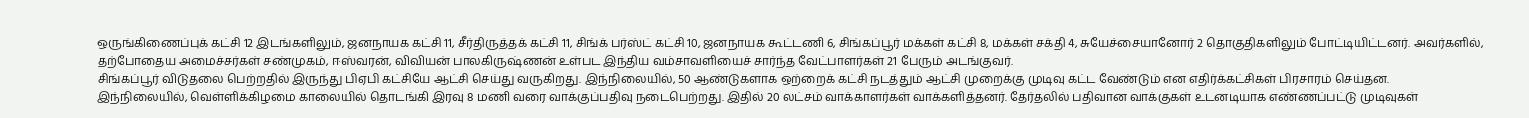ஒருங்கிணைப்புக் கட்சி 12 இடங்களிலும், ஜனநாயக கட்சி 11, சீர்திருத்தக் கட்சி 11, சிங்க் பர்ஸ்ட் கட்சி 10, ஜனநாயக கூட்டணி 6, சிங்கப்பூர் மக்கள் கட்சி 8, மக்கள் சக்தி 4, சுயேச்சையானோர் 2 தொகுதிகளிலும் போட்டியிட்டனர். அவர்களில், தற்போதைய அமைச்சர்கள் சண்முகம், ஈஸ்வரன், விவியன் பாலகிருஷ்ணன் உள்பட இந்திய வம்சாவளியைச் சார்ந்த வேட்பாளர்கள் 21 பேரும் அடங்குவர்.
சிங்கப்பூர் விடுதலை பெற்றதில் இருந்து பிஏபி கட்சியே ஆட்சி செய்து வருகிறது. இந்நிலையில், 50 ஆண்டுகளாக ஒற்றைக் கட்சி நடத்தும் ஆட்சி முறைக்கு முடிவு கட்ட வேண்டும் என எதிர்க்கட்சிகள் பிரசாரம் செய்தன.
இந்நிலையில், வெள்ளிக்கிழமை காலையில் தொடங்கி இரவு 8 மணி வரை வாக்குப்பதிவு நடைபெற்றது. இதில் 20 லட்சம் வாக்காளர்கள் வாக்களித்தனர். தேர்தலில் பதிவான வாக்குகள் உடனடியாக எண்ணப்பட்டு முடிவுகள்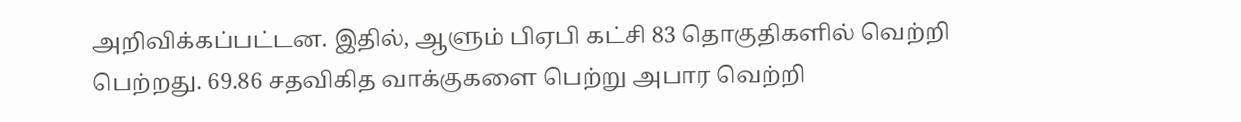அறிவிக்கப்பட்டன. இதில், ஆளும் பிஏபி கட்சி 83 தொகுதிகளில் வெற்றி பெற்றது. 69.86 சதவிகித வாக்குகளை பெற்று அபார வெற்றி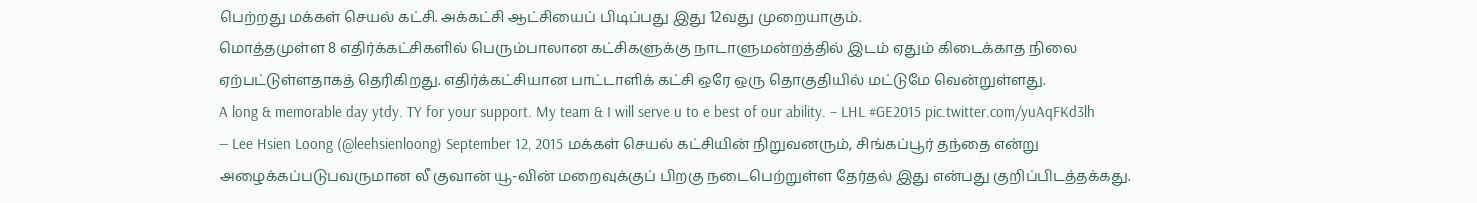பெற்றது மக்கள் செயல் கட்சி. அக்கட்சி ஆட்சியைப் பிடிப்பது இது 12வது முறையாகும்.
மொத்தமுள்ள 8 எதிர்க்கட்சிகளில் பெரும்பாலான கட்சிகளுக்கு நாடாளுமன்றத்தில் இடம் ஏதும் கிடைக்காத நிலை ஏற்பட்டுள்ளதாகத் தெரிகிறது. எதிர்க்கட்சியான பாட்டாளிக் கட்சி ஒரே ஒரு தொகுதியில் மட்டுமே வென்றுள்ளது.
A long & memorable day ytdy. TY for your support. My team & I will serve u to e best of our ability. – LHL #GE2015 pic.twitter.com/yuAqFKd3lh
— Lee Hsien Loong (@leehsienloong) September 12, 2015 மக்கள் செயல் கட்சியின் நிறுவனரும், சிங்கப்பூர் தந்தை என்று அழைக்கப்படுபவருமான லீ குவான் யூ-வின் மறைவுக்குப் பிறகு நடைபெற்றுள்ள தேர்தல் இது என்பது குறிப்பிடத்தக்கது.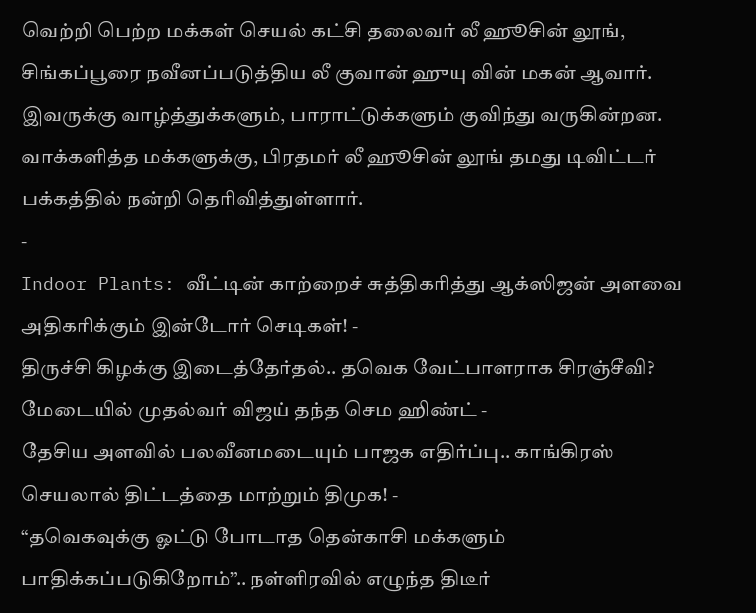வெற்றி பெற்ற மக்கள் செயல் கட்சி தலைவர் லீ ஹூசின் லூங், சிங்கப்பூரை நவீனப்படுத்திய லீ குவான் ஹுயு வின் மகன் ஆவார். இவருக்கு வாழ்த்துக்களும், பாராட்டுக்களும் குவிந்து வருகின்றன. வாக்களித்த மக்களுக்கு, பிரதமர் லீ ஹூசின் லூங் தமது டிவிட்டர் பக்கத்தில் நன்றி தெரிவித்துள்ளார்.
-
Indoor Plants: வீட்டின் காற்றைச் சுத்திகரித்து ஆக்ஸிஜன் அளவை அதிகரிக்கும் இன்டோர் செடிகள்! -
திருச்சி கிழக்கு இடைத்தேர்தல்.. தவெக வேட்பாளராக சிரஞ்சீவி? மேடையில் முதல்வர் விஜய் தந்த செம ஹிண்ட் -
தேசிய அளவில் பலவீனமடையும் பாஜக எதிர்ப்பு.. காங்கிரஸ் செயலால் திட்டத்தை மாற்றும் திமுக! -
“தவெகவுக்கு ஓட்டு போடாத தென்காசி மக்களும் பாதிக்கப்படுகிறோம்”.. நள்ளிரவில் எழுந்த திடீர்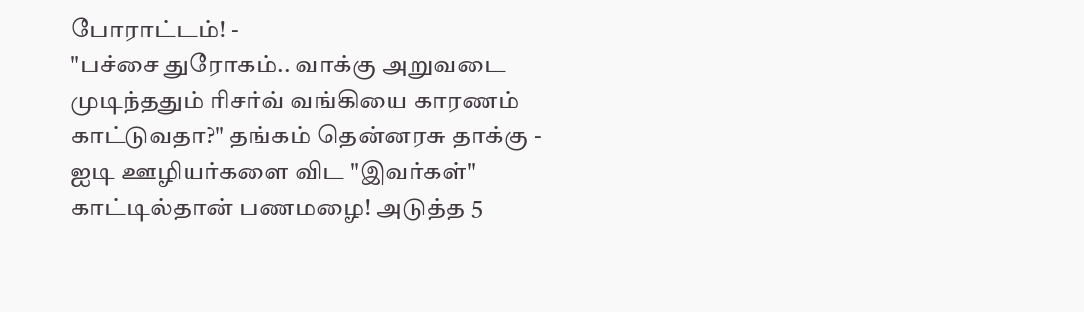போராட்டம்! -
"பச்சை துரோகம்.. வாக்கு அறுவடை முடிந்ததும் ரிசர்வ் வங்கியை காரணம் காட்டுவதா?" தங்கம் தென்னரசு தாக்கு -
ஐடி ஊழியர்களை விட "இவர்கள்" காட்டில்தான் பணமழை! அடுத்த 5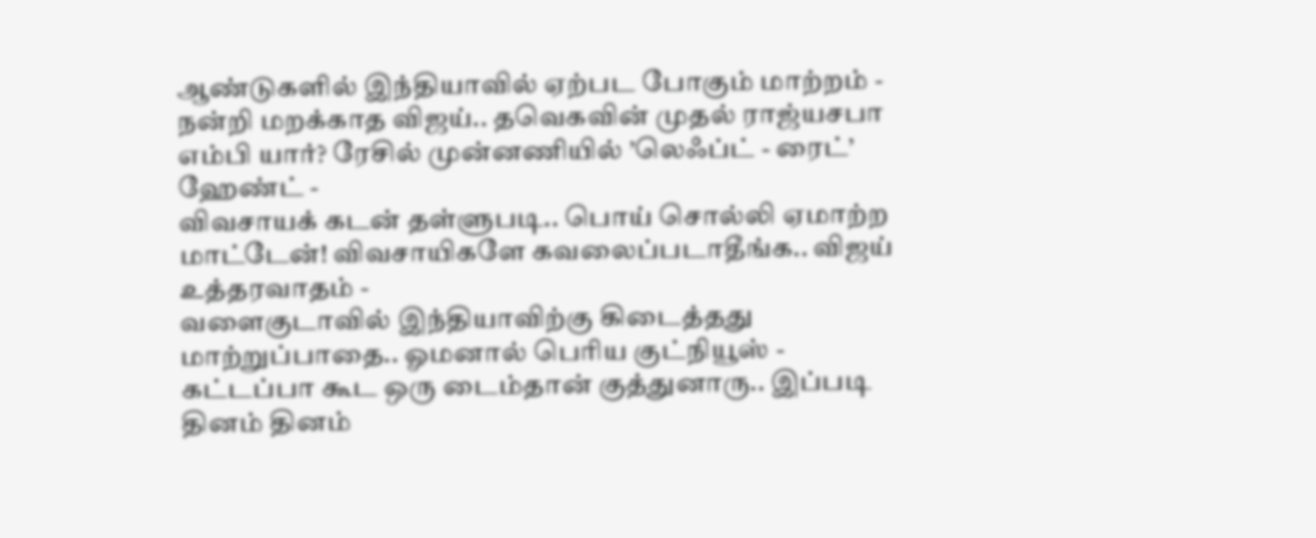ஆண்டுகளில் இந்தியாவில் ஏற்பட போகும் மாற்றம் -
நன்றி மறக்காத விஜய்.. தவெகவின் முதல் ராஜ்யசபா எம்பி யார்? ரேசில் முன்னணியில் ’லெஃப்ட் - ரைட்’ ஹேண்ட் -
விவசாயக் கடன் தள்ளுபடி.. பொய் சொல்லி ஏமாற்ற மாட்டேன்! விவசாயிகளே கவலைப்படாதீங்க.. விஜய் உத்தரவாதம் -
வளைகுடாவில் இந்தியாவிற்கு கிடைத்தது மாற்றுப்பாதை.. ஓமனால் பெரிய குட்நியூஸ் -
கட்டப்பா கூட ஒரு டைம்தான் குத்துனாரு.. இப்படி தினம் தினம்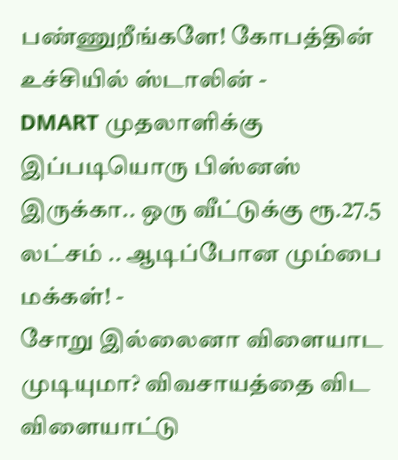பண்ணுறீங்களே! கோபத்தின் உச்சியில் ஸ்டாலின் -
DMART முதலாளிக்கு இப்படியொரு பிஸ்னஸ் இருக்கா.. ஒரு வீட்டுக்கு ரூ.27.5 லட்சம் .. ஆடிப்போன மும்பை மக்கள்! -
சோறு இல்லைனா விளையாட முடியுமா? விவசாயத்தை விட விளையாட்டு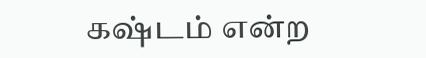கஷ்டம் என்ற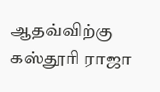ஆதவ்விற்கு கஸ்தூரி ராஜா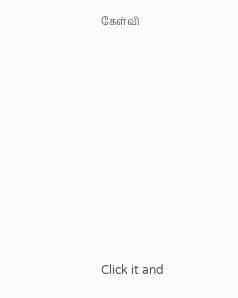கேள்வி












Click it and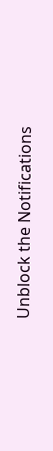Unblock the Notifications